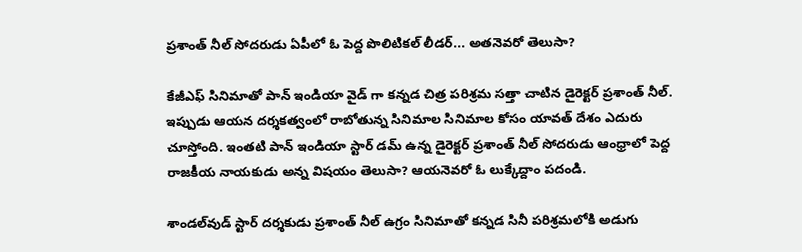ప్రశాంత్ నీల్ సోదరుడు ఏపీలో ఓ పెద్ద పొలిటికల్ లీడర్... అతనెవరో తెలుసా?

కేజీఎఫ్ సినిమాతో పాన్ ఇండియా వైడ్ గా కన్నడ చిత్ర పరిశ్రమ సత్తా చాటిన డైరెక్టర్ ప్రశాంత్ నీల్. ఇప్పుడు ఆయన దర్శకత్వంలో రాబోతున్న సినిమాల సినిమాల కోసం యావత్ దేశం ఎదురు చూస్తోంది. ఇంతటి పాన్ ఇండియా స్టార్ డమ్ ఉన్న డైరెక్టర్ ప్రశాంత్ నీల్ సోదరుడు ఆంధ్రాలో పెద్ద రాజకీయ నాయకుడు అన్న విషయం తెలుసా? ఆయనెవరో ఓ లుక్కేద్దాం పదండి.

శాండల్‌వుడ్ స్టార్ దర్శకుడు ప్రశాంత్ నీల్ ఉగ్రం సినిమాతో కన్నడ సినీ పరిశ్రమలోకి అడుగు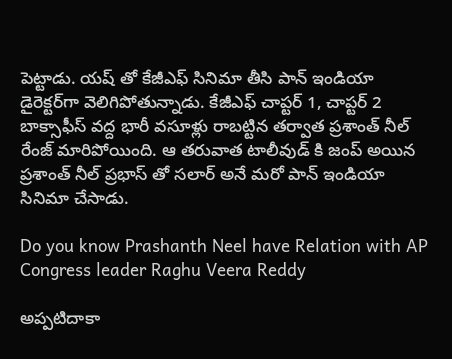పెట్టాడు. యష్‌ తో కేజీఎఫ్ సినిమా తీసి పాన్ ఇండియా డైరెక్టర్‌గా వెలిగిపోతున్నాడు. కేజీఎఫ్ చాప్టర్ 1, చాప్టర్ 2 బాక్సాఫీస్ వద్ద భారీ వసూళ్లు రాబట్టిన తర్వాత ప్రశాంత్ నీల్ రేంజ్ మారిపోయింది. ఆ తరువాత టాలీవుడ్ కి జంప్ అయిన ప్రశాంత్ నీల్ ప్రభాస్ తో సలార్ అనే మరో పాన్ ఇండియా సినిమా చేసాడు.

Do you know Prashanth Neel have Relation with AP Congress leader Raghu Veera Reddy

అప్పటిదాకా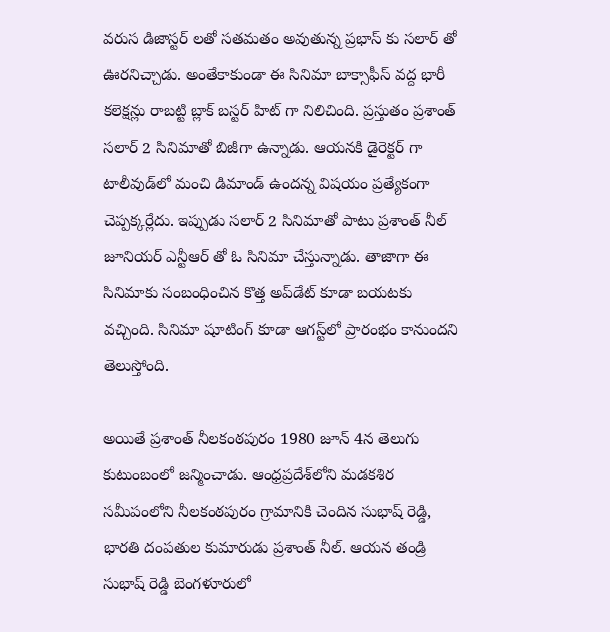వరుస డిజాస్టర్ లతో సతమతం అవుతున్న ప్రభాస్ కు సలార్ తో ఊరనిచ్చాడు. అంతేకాకుండా ఈ సినిమా బాక్సాఫీస్ వద్ద భారీ కలెక్షన్లు రాబట్టి బ్లాక్ బస్టర్ హిట్ గా నిలిచింది. ప్రస్తుతం ప్రశాంత్ సలార్ 2 సినిమాతో బిజీగా ఉన్నాడు. ఆయనకి డైరెక్టర్ గా టాలీవుడ్‌లో మంచి డిమాండ్ ఉందన్న విషయం ప్రత్యేకంగా చెప్పక్కర్లేదు. ఇప్పుడు సలార్ 2 సినిమాతో పాటు ప్రశాంత్ నీల్ జూనియర్ ఎన్టీఆర్ తో ఓ సినిమా చేస్తున్నాడు. తాజాగా ఈ సినిమాకు సంబంధించిన కొత్త అప్‌డేట్ కూడా బయటకు వచ్చింది. సినిమా షూటింగ్ కూడా ఆగస్ట్‌లో ప్రారంభం కానుందని తెలుస్తోంది.

అయితే ప్రశాంత్ నీలకంఠపురం 1980 జూన్ 4న తెలుగు కుటుంబంలో జన్మించాడు. ఆంధ్రప్రదేశ్‌లోని మడకశిర సమీపంలోని నీలకంఠపురం గ్రామానికి చెందిన సుభాష్ రెడ్డి, భారతి దంపతుల కుమారుడు ప్రశాంత్ నీల్. ఆయన తండ్రి సుభాష్ రెడ్డి బెంగళూరులో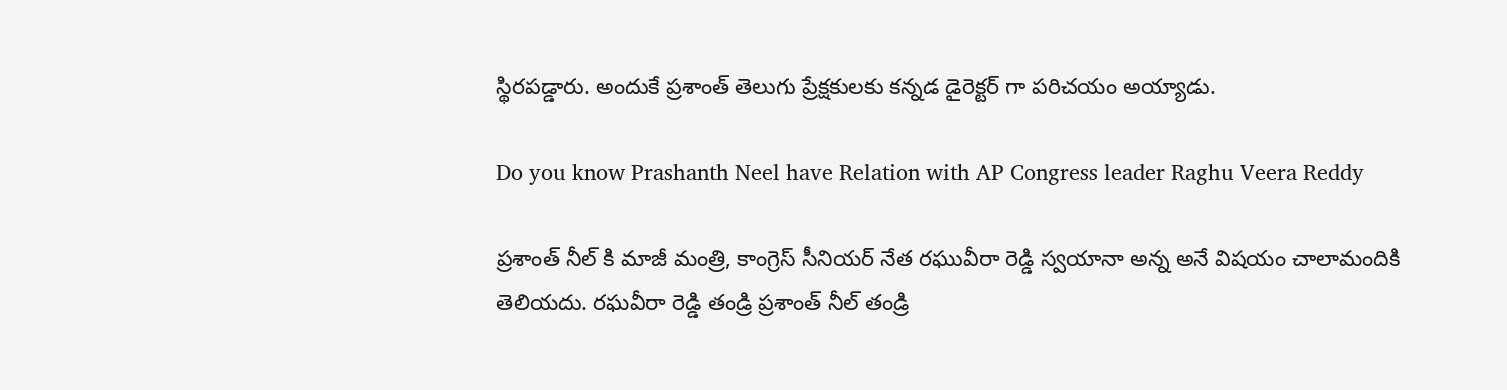స్థిరపడ్డారు. అందుకే ప్రశాంత్ తెలుగు ప్రేక్షకులకు కన్నడ డైరెక్టర్ గా పరిచయం అయ్యాడు.

Do you know Prashanth Neel have Relation with AP Congress leader Raghu Veera Reddy

ప్రశాంత్ నీల్ కి మాజీ మంత్రి, కాంగ్రెస్ సీనియర్ నేత రఘువీరా రెడ్డి స్వయానా అన్న అనే విషయం చాలామందికి తెలియదు. రఘవీరా రెడ్డి తండ్రి ప్రశాంత్ నీల్ తండ్రి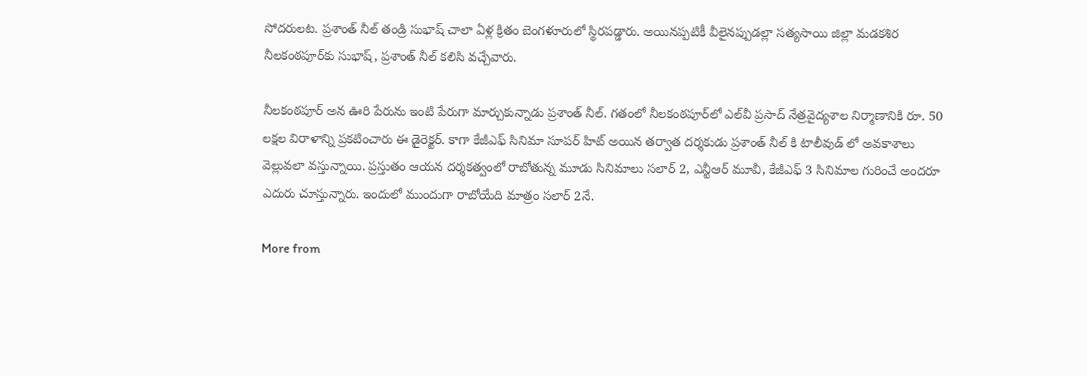సోదరులట. ప్రశాంత్ నీల్ తండ్రి సుభాష్ చాలా ఏళ్ల క్రితం బెంగళూరులో స్థిరపడ్డారు. అయినప్పటికీ వీలైనప్పుడల్లా సత్యసాయి జిల్లా మడకశిర నీలకంఠపూర్‌కు సుభాష్‌, ప్రశాంత్‌ నీల్‌ కలిసి వచ్చేవారు.

నీలకంఠపూర్ అన ఊరి పేరును ఇంటి పేరుగా మార్చుకున్నాడు ప్రశాంత్ నీల్. గతంలో నీలకంఠపూర్‌లో ఎల్‌వీ ప్రసాద్‌ నేత్రవైద్యశాల నిర్మాణానికి రూ. 50 లక్షల విరాళాన్ని ప్రకటించారు ఈ డైరెక్టర్. కాగా కేజీఎఫ్ సినిమా సూపర్ హిట్ అయిన తర్వాత దర్శకుడు ప్రశాంత్ నీల్ కి టాలీవుడ్ లో అవకాశాలు వెల్లువలా వస్తున్నాయి. ప్రస్తుతం ఆయన దర్శకత్వంలో రాబోతున్న మూడు సినిమాలు సలార్ 2, ఎన్టీఆర్ మూవీ, కేజీఎఫ్ 3 సినిమాల గురించే అందరూ ఎదురు చూస్తున్నారు. ఇందులో ముందుగా రాబోయేది మాత్రం సలార్ 2నే.

More from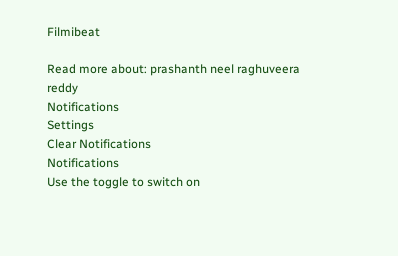Filmibeat

Read more about: prashanth neel raghuveera reddy
Notifications
Settings
Clear Notifications
Notifications
Use the toggle to switch on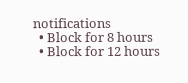notifications
  • Block for 8 hours
  • Block for 12 hours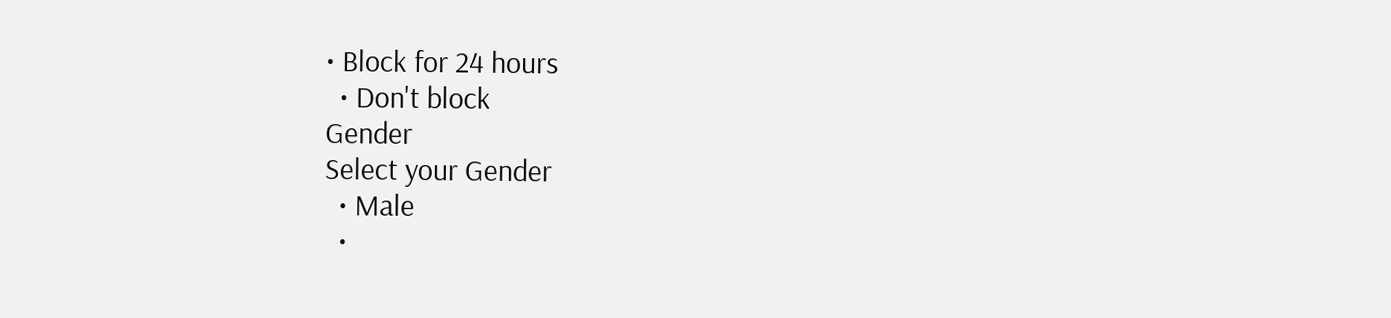• Block for 24 hours
  • Don't block
Gender
Select your Gender
  • Male
  •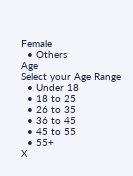Female
  • Others
Age
Select your Age Range
  • Under 18
  • 18 to 25
  • 26 to 35
  • 36 to 45
  • 45 to 55
  • 55+
X